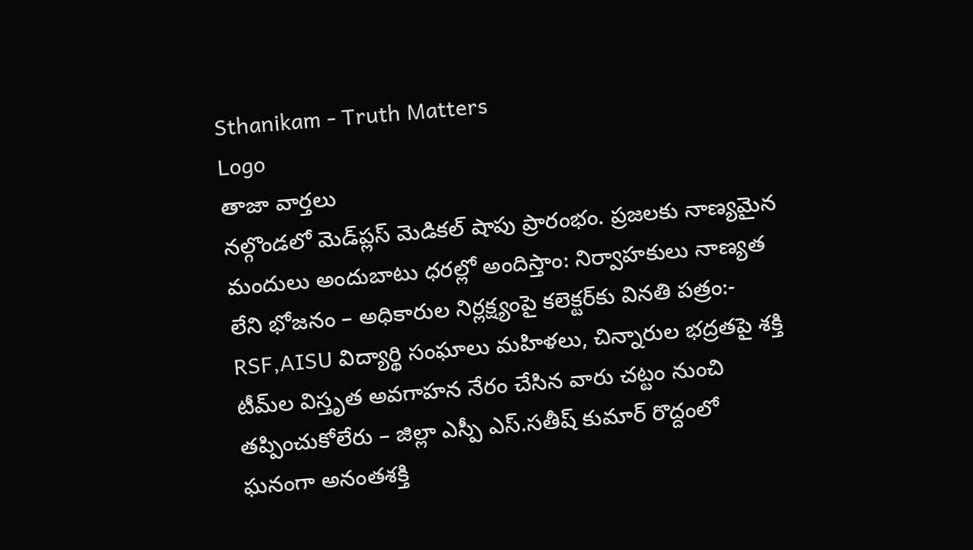Sthanikam - Truth Matters
Logo
తాజా వార్తలు
నల్గొండలో మెడ్‌ప్లస్ మెడికల్ షాపు ప్రారంభం. ప్రజలకు నాణ్యమైన మందులు అందుబాటు ధరల్లో అందిస్తాం: నిర్వాహకులు నాణ్యత లేని భోజనం – అధికారుల నిర్లక్ష్యంపై కలెక్టర్‌కు వినతి పత్రం:- RSF,AISU విద్యార్థి సంఘాలు మహిళలు, చిన్నారుల భద్రతపై శక్తి టీమ్‌ల విస్తృత అవగాహన నేరం చేసిన వారు చట్టం నుంచి తప్పించుకోలేరు – జిల్లా ఎస్పీ ఎస్.సతీష్ కుమార్ రొద్దంలో ఘనంగా అనంతశక్తి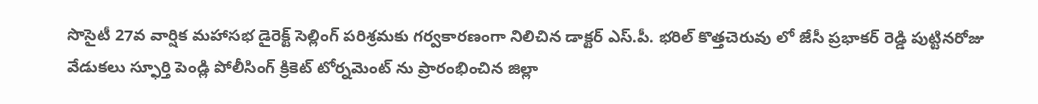సొసైటీ 27వ వార్షిక మహాసభ డైరెక్ట్ సెల్లింగ్ పరిశ్రమకు గర్వకారణంగా నిలిచిన డాక్టర్ ఎస్.పీ. భరిల్ కొత్తచెరువు లో జేసీ ప్రభాకర్ రెడ్డి పుట్టినరోజు వేడుకలు స్ఫూర్తి పెండ్లి పోలీసింగ్ క్రికెట్ టోర్నమెంట్ ను ప్రారంభించిన జిల్లా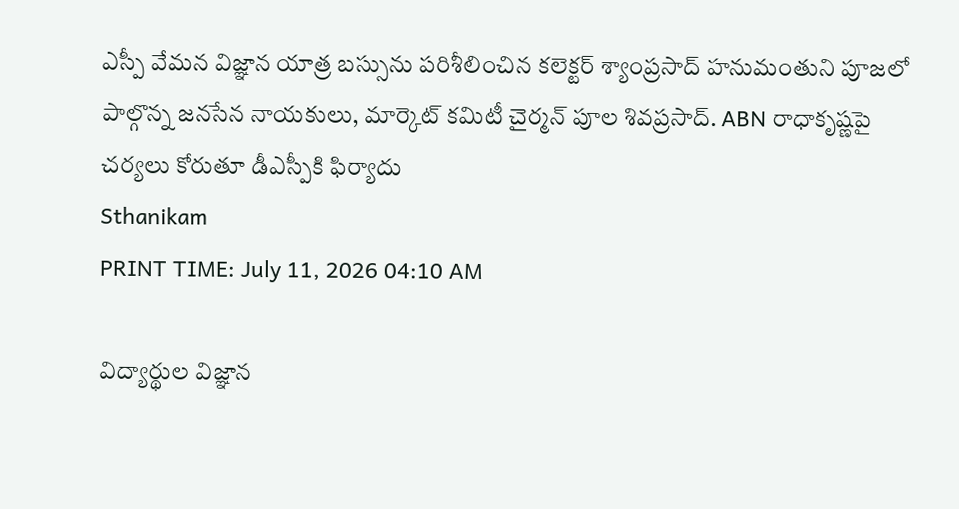ఎస్పీ వేమన విజ్ఞాన యాత్ర బస్సును పరిశీలించిన కలెక్టర్ శ్యాంప్రసాద్ హనుమంతుని పూజలో పాల్గొన్న జనసేన నాయకులు, మార్కెట్ కమిటీ చైర్మన్ పూల శివప్రసాద్. ABN రాధాకృష్ణపై చర్యలు కోరుతూ డీఎస్పీకి ఫిర్యాదు
Sthanikam
PRINT TIME: July 11, 2026 04:10 AM

విద్యార్థుల విజ్ఞాన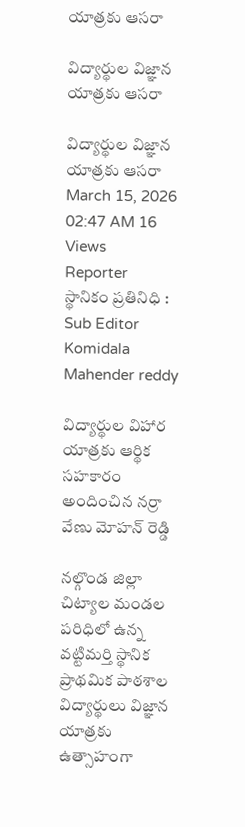యాత్రకు ఆసరా

విద్యార్థుల విజ్ఞాన యాత్రకు ఆసరా

విద్యార్థుల విజ్ఞాన యాత్రకు ఆసరా
March 15, 2026 02:47 AM 16 Views
Reporter
స్థానికం ప్రతినిధి : Sub Editor
Komidala Mahender reddy

విద్యార్థుల విహార యాత్రకు ఆర్థిక సహకారం అందించిన నర్రా వేణు మోహన్ రెడ్డి

నల్గొండ జిల్లా చిట్యాల మండల పరిధిలో ఉన్న వట్టిమర్తి స్థానిక ప్రాథమిక పాఠశాల విద్యార్థులు విజ్ఞాన యాత్రకు ఉత్సాహంగా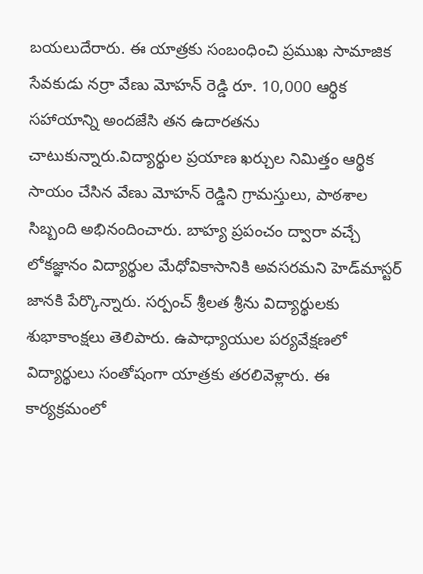బయలుదేరారు. ఈ యాత్రకు సంబంధించి ప్రముఖ సామాజిక సేవకుడు నర్రా వేణు మోహన్ రెడ్డి రూ. 10,000 ఆర్థిక సహాయాన్ని అందజేసి తన ఉదారతను చాటుకున్నారు.విద్యార్థుల ప్రయాణ ఖర్చుల నిమిత్తం ఆర్థిక సాయం చేసిన వేణు మోహన్ రెడ్డిని గ్రామస్తులు, పాఠశాల సిబ్బంది అభినందించారు. బాహ్య ప్రపంచం ద్వారా వచ్చే లోకజ్ఞానం విద్యార్థుల మేధోవికాసానికి అవసరమని హెడ్‌మాస్టర్ జానకి పేర్కొన్నారు. సర్పంచ్ శ్రీలత శ్రీను విద్యార్థులకు శుభాకాంక్షలు తెలిపారు. ఉపాధ్యాయుల పర్యవేక్షణలో విద్యార్థులు సంతోషంగా యాత్రకు తరలివెళ్లారు. ఈ కార్యక్రమంలో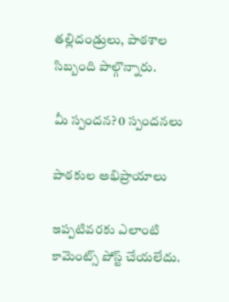తల్లిదండ్రులు, పాఠశాల సిబ్బంది పాల్గొన్నారు.

మీ స్పందన? 0 స్పందనలు

పాఠకుల అభిప్రాయాలు

ఇప్పటివరకు ఎలాంటి కామెంట్స్ పోస్ట్ చేయలేదు.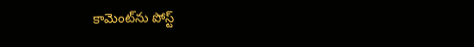కామెంట్‌ను పోస్ట్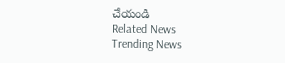చేయండి
Related News
Trending News